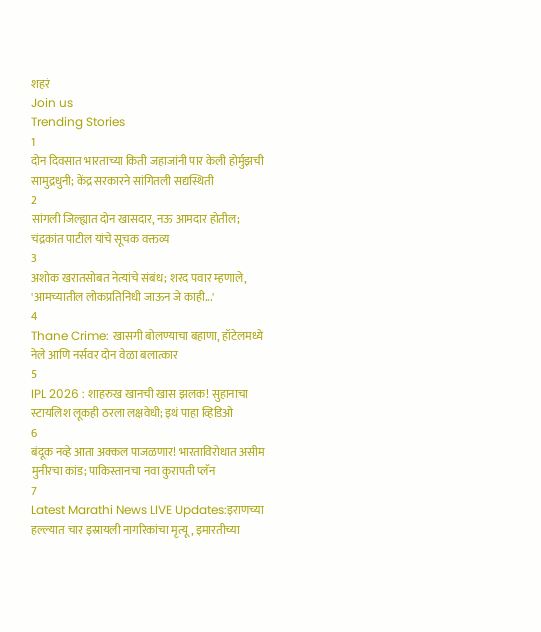शहरं
Join us
Trending Stories
1
दोन दिवसात भारताच्या किती जहाजांनी पार केली होर्मुझची सामुद्रधुनी; केंद्र सरकारने सांगितली सद्यस्थिती
2
सांगली जिल्ह्यात दोन खासदार, नऊ आमदार होतील; चंद्रकांत पाटील यांचे सूचक वक्तव्य
3
अशोक खरातसोबत नेत्यांचे संबंध; शरद पवार म्हणाले, 'आमच्यातील लोकप्रतिनिधी जाऊन जे काही...'
4
Thane Crime: खासगी बोलण्याचा बहाणा, हॉटेलमध्ये नेले आणि नर्सवर दोन वेळा बलात्कार
5
IPL 2026 : शाहरुख खानची खास झलक! सुहानाचा स्टायलिश लूकही ठरला लक्षवेधी; इथं पाहा व्हिडिओ
6
बंदूक नव्हे आता अक्कल पाजळणार! भारताविरोधात असीम मुनीरचा कांड; पाकिस्तानचा नवा कुरापती प्लॅन
7
Latest Marathi News LIVE Updates:इराणच्या हल्ल्यात चार इस्रायली नागरिकांचा मृत्यू, इमारतीच्या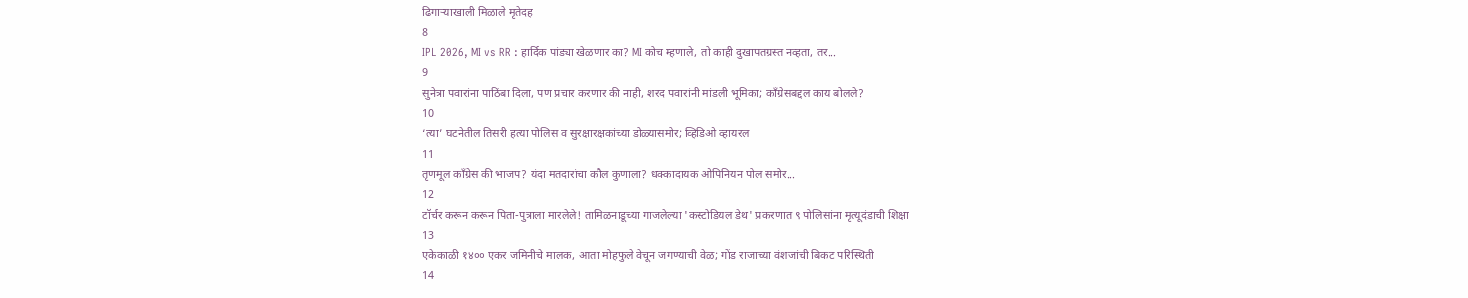ढिगाऱ्याखाली मिळाले मृतेदह
8
IPL 2026, MI vs RR : हार्दिक पांड्या खेळणार का? MI कोच म्हणाले, तो काही दुखापतग्रस्त नव्हता, तर...
9
सुनेत्रा पवारांना पाठिंबा दिला, पण प्रचार करणार की नाही, शरद पवारांनी मांडली भूमिका; काँग्रेसबद्दल काय बोलले?
10
‘त्या’ घटनेतील तिसरी हत्या पोलिस व सुरक्षारक्षकांच्या डोळ्यासमोर; व्हिडिओ व्हायरल
11
तृणमूल काँग्रेस की भाजप? यंदा मतदारांचा कौल कुणाला? धक्कादायक ओपिनियन पोल समोर...
12
टॉर्चर करून करून पिता-पुत्राला मारलेले! तामिळनाडूच्या गाजलेल्या 'कस्टोडियल डेथ' प्रकरणात ९ पोलिसांना मृत्यूदंडाची शिक्षा
13
एकेकाळी १४०० एकर जमिनीचे मालक, आता मोहफुले वेचून जगण्याची वेळ; गोंड राजाच्या वंशजांची बिकट परिस्थिती
14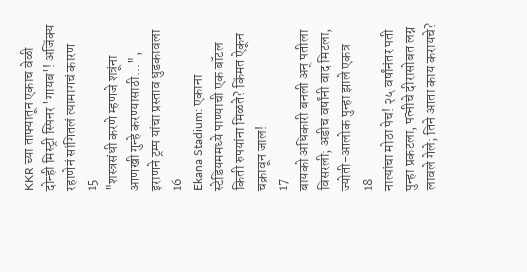KKR च्या ताफ्यातून एकाच वेळी दोन्ही मिस्ट्री स्पिनर 'गायब'! अजिंक्य रहाणेनं सांगितलं त्यामागचं कारण
15
"शस्त्रसंधी करणे म्हणजे शत्रूंना आणखी गुन्हे करण्यासाठी...", इराणने ट्रम्प यांचा प्रस्ताव धुडकावला
16
Ekana Stadium: एकाना स्टेडियममध्ये पाण्याची एक बॉटल किती रुपयांना मिळते? किंमत ऐकून चक्रावून जाल!
17
बायको अधिकारी बनली अन् पतीला विसरली; अडीच वर्षांनी वाद मिटला, ज्योती-आलोक पुन्हा झाले एकत्र
18
नात्यांचा मोठा पेच! २५ वर्षांनंतर पती पुन्हा प्रकटला, पत्नीचे दीरासोबत लग्न लावले गेले; तिने आता काय करायचे?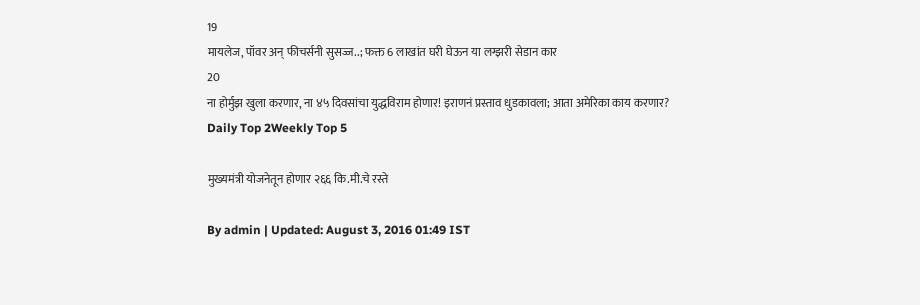19
मायलेज, पॉवर अन् फीचर्सनी सुसज्ज..; फक्त 6 लाखांत घरी घेऊन या लग्झरी सेडान कार
20
ना होर्मुझ खुला करणार, ना ४५ दिवसांचा युद्धविराम होणार! इराणनं प्रस्ताव धुडकावला; आता अमेरिका काय करणार?
Daily Top 2Weekly Top 5

मुख्यमंत्री योजनेतून होणार २६६ कि.मी.चे रस्ते

By admin | Updated: August 3, 2016 01:49 IST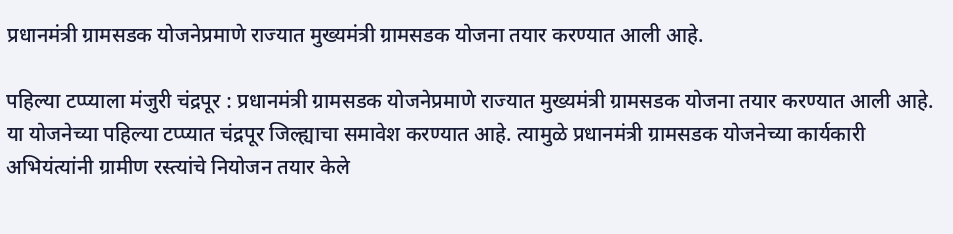प्रधानमंत्री ग्रामसडक योजनेप्रमाणे राज्यात मुख्यमंत्री ग्रामसडक योजना तयार करण्यात आली आहे.

पहिल्या टप्प्याला मंजुरी चंद्रपूर : प्रधानमंत्री ग्रामसडक योजनेप्रमाणे राज्यात मुख्यमंत्री ग्रामसडक योजना तयार करण्यात आली आहे. या योजनेच्या पहिल्या टप्प्यात चंद्रपूर जिल्ह्याचा समावेश करण्यात आहे. त्यामुळे प्रधानमंत्री ग्रामसडक योजनेच्या कार्यकारी अभियंत्यांनी ग्रामीण रस्त्यांचे नियोजन तयार केले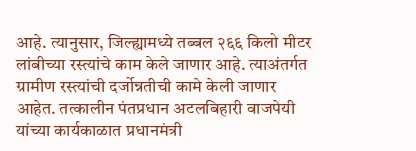आहे. त्यानुसार, जिल्ह्यामध्ये तब्बल २६६ किलो मीटर लांबीच्या रस्त्यांचे काम केले जाणार आहे. त्याअंतर्गत ग्रामीण रस्त्यांची दर्जोन्नतीची कामे केली जाणार आहेत. तत्कालीन पंतप्रधान अटलबिहारी वाजपेयी यांच्या कार्यकाळात प्रधानमंत्री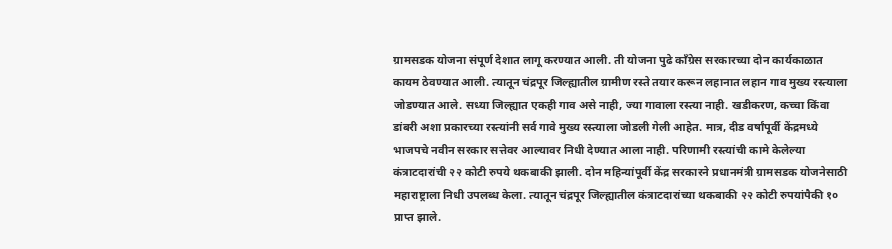ग्रामसडक योजना संपूर्ण देशात लागू करण्यात आली. ती योजना पुढे काँग्रेस सरकारच्या दोन कार्यकाळात कायम ठेवण्यात आली. त्यातून चंद्रपूर जिल्ह्यातील ग्रामीण रस्ते तयार करून लहानात लहान गाव मुख्य रस्त्याला जोडण्यात आले. सध्या जिल्ह्यात एकही गाव असे नाही, ज्या गावाला रस्त्या नाही. खडीकरण, कच्चा किंवा डांबरी अशा प्रकारच्या रस्त्यांनी सर्व गावे मुख्य रस्त्याला जोडली गेली आहेत. मात्र, दीड वर्षांपूर्वी केंद्रमध्ये भाजपचे नवीन सरकार सत्तेवर आल्यावर निधी देण्यात आला नाही. परिणामी रस्त्यांची कामे केलेल्या कंत्राटदारांची २२ कोटी रुपये थकबाकी झाली. दोन महिन्यांपूर्वी केंद्र सरकारने प्रधानमंत्री ग्रामसडक योजनेसाठी महाराष्ट्राला निधी उपलब्ध केला. त्यातून चंद्रपूर जिल्ह्यातील कंत्राटदारांच्या थकबाकी २२ कोटी रुपयांपैकी १० प्राप्त झाले.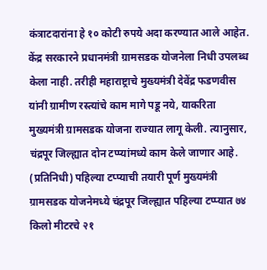कंत्राटदारांना हे १० कोटी रुपये अदा करण्यात आले आहेत. केंद्र सरकारने प्रधानमंत्री ग्रामसडक योजनेला निधी उपलब्ध केला नाही. तरीही महाराष्ट्राचे मुख्यमंत्री देवेंद्र फडणवीस यांनी ग्रामीण रस्त्यांचे काम मागे पडू नये, याकरिता मुख्यमंत्री ग्रामसडक योजना राज्यात लागू केली. त्यानुसार, चंद्रपूर जिल्ह्यात दोन टप्प्यांमध्ये काम केले जाणार आहे. (प्रतिनिधी) पहिल्या टप्प्याची तयारी पूर्ण मुख्यमंत्री ग्रामसडक योजनेमध्ये चंद्रपूर जिल्ह्यात पहिल्या टप्प्यात ७४ किलो मीटरचे २१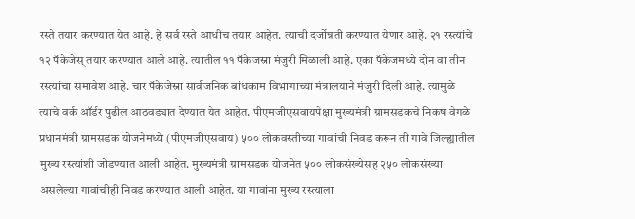रस्ते तयार करण्यात येत आहे. हे सर्व रस्ते आधीच तयार आहेत. त्याची दर्जोन्नती करण्यात येणार आहे. २१ रस्त्यांचे १२ पॅकेजेस् तयार करण्यात आले आहे. त्यातील ११ पॅकेजस्ना मंजुरी मिळाली आहे. एका पॅकेजमध्ये दोन वा तीन रस्त्यांचा समावेश आहे. चार पॅकेजेस्ना सार्वजनिक बांधकाम विभागाच्या मंत्रालयाने मंजुरी दिली आहे. त्यामुळे त्याचे वर्क ऑर्डर पुढील आठवड्यात देण्यात येत आहेत. पीएमजीएसवायपेक्षा मुख्यमंत्री ग्रामसडकचे निकष वेगळे प्रधानमंत्री ग्रामसडक योजनेमध्ये (पीएमजीएसवाय) ५०० लोकवस्तीच्या गावांची निवड करून ती गावे जिल्ह्यातील मुख्य रस्त्यांशी जोडण्यात आली आहेत. मुख्यमंत्री ग्रामसडक योजनेत ५०० लोकसंख्येसह २५० लोकसंख्या असलेल्या गावांचीही निवड करण्यात आली आहेत. या गावांना मुख्य रस्त्याला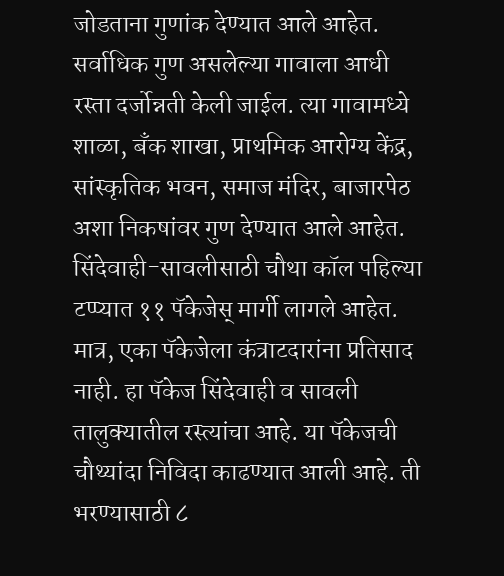जोडताना गुणांक देण्यात आले आहेत. सर्वाधिक गुण असलेल्या गावाला आधी रस्ता दर्जोन्नती केली जाईल. त्या गावामध्ये शाळा, बँक शाखा, प्राथमिक आरोग्य केंद्र, सांस्कृतिक भवन, समाज मंदिर, बाजारपेठ अशा निकषांवर गुण देण्यात आले आहेत. सिंदेवाही-सावलीसाठी चौथा कॉल पहिल्या टप्प्यात ११ पॅकेजेस् मार्गी लागले आहेत. मात्र, एका पॅकेजेला कंत्राटदारांना प्रतिसाद नाही. हा पॅकेज सिंदेवाही व सावली तालुक्यातील रस्त्यांचा आहे. या पॅकेजची चौथ्यांदा निविदा काढण्यात आली आहे. ती भरण्यासाठी ८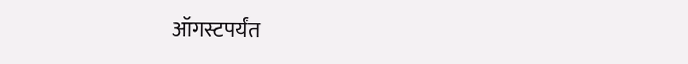ऑगस्टपर्यंत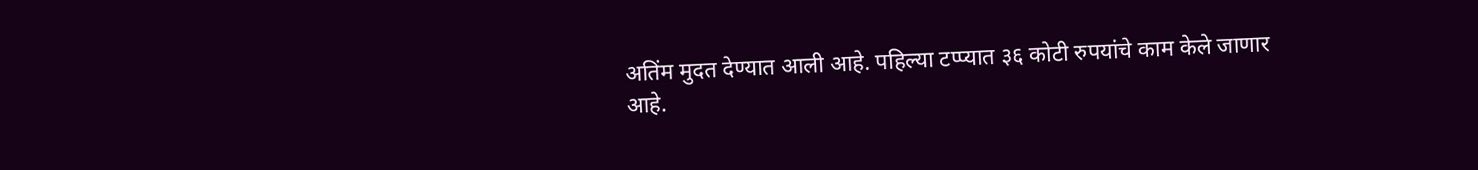अतिंम मुदत देण्यात आली आहे. पहिल्या टप्प्यात ३६ कोटी रुपयांचे काम केले जाणार आहे.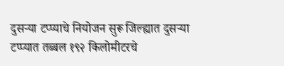दुसऱ्या टप्प्याचे नियोजन सुरू जिल्ह्यात दुसऱ्या टप्प्यात तब्बल १९२ किलोमीटरचे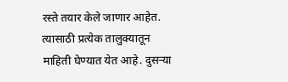रस्ते तयार केले जाणार आहेत. त्यासाठी प्रत्येक तालुक्यातून माहिती घेण्यात येत आहे. दुसऱ्या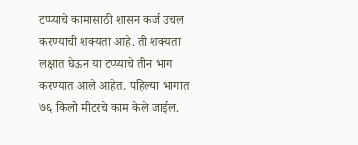टप्प्याचे कामासाठी शासन कर्ज उचल करण्याची शक्यता आहे. ती शक्यता लक्षात घेऊन या टप्प्याचे तीन भाग करण्यात आले आहेत. पहिल्या भागात ७६ किलो मीटरचे काम केले जाईल.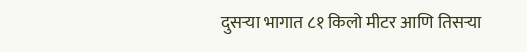दुसऱ्या भागात ८१ किलो मीटर आणि तिसऱ्या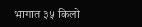भागात ३५ किलो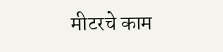मीटरचे काम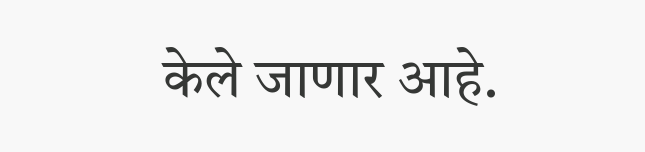केले जाणार आहे.